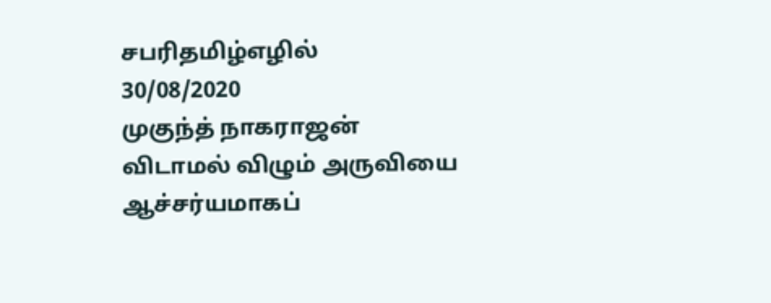சபரிதமிழ்எழில்
30/08/2020
முகுந்த் நாகராஜன்
விடாமல் விழும் அருவியை
ஆச்சர்யமாகப்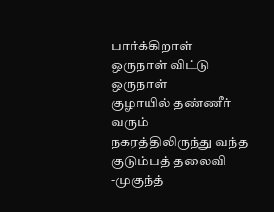பார்க்கிறாள்
ஒருநாள் விட்டு ஒருநாள்
குழாயில் தண்ணீர் வரும்
நகரத்திலிருந்து வந்த
குடும்பத் தலைவி
-முகுந்த்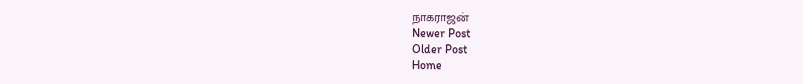நாகராஜன்
Newer Post
Older Post
Home